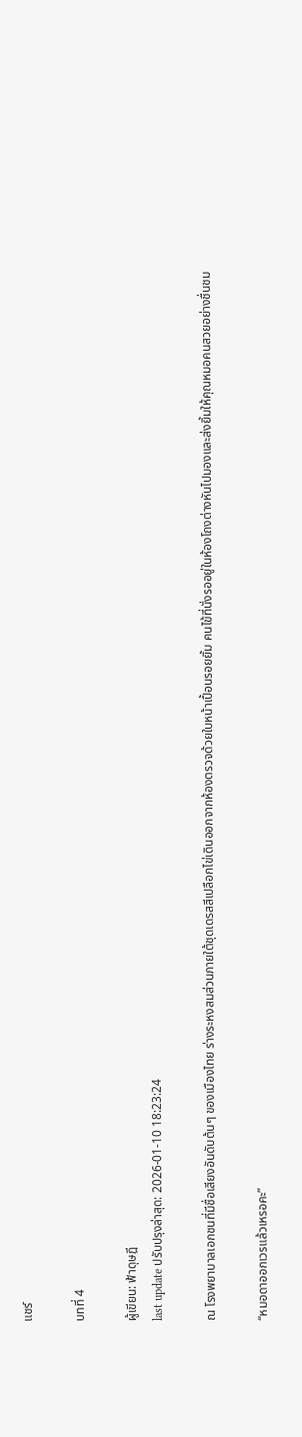แชร์

บทที่ 4

ผู้เขียน: ฟ้าดุษฎี
last update ปรับปรุงล่าสุด: 2026-01-10 18:23:24

ณ โรงพยาบาลเอกชนที่มีชื่อเสียงอันดับต้นๆ ของเมืองไทย ร่างระหงสมส่วนภายใต้ชุดเดรสสีเปลือกไข่เดินออกจากห้องตรวจด้วยใบหน้าเปื้อนรอยยิ้ม คนไข้ที่นั่งรออยู่ในห้องโถงต่างหันไปมองและส่งยิ้มให้คุณหมอคนสวยอย่างชื่นชม

“หมอดาออกเวรแล้วเหรอคะ”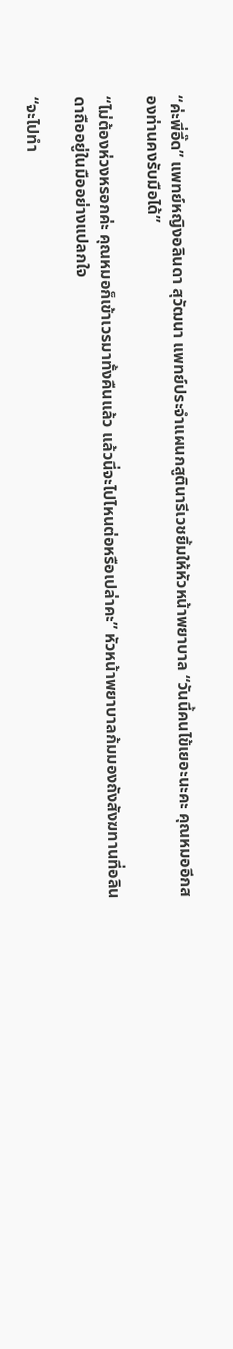“ค่ะพี่อี๊ด” แพทย์หญิงอลินดา สุวัฒนา แพทย์ประจำแผนกสูตินารีเวชยิ้มให้หัวหน้าพยาบาล “วันนี้คนไข้เยอะนะคะ คุณหมออีกสองท่านคงรับมือได้”

“ไม่ต้องห่วงหรอกค่ะ คุณหมอก็เข้าเวรมาทั้งคืนแล้ว แล้วนี่จะไปไหนต่อหรือเปล่าคะ” หัวหน้าพยาบาลก้มมองถังสังฆทานที่อลินดาถืออยู่ในมืออย่างแปลกใจ

“จะไปทำ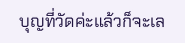บุญที่วัดค่ะแล้วก็จะเล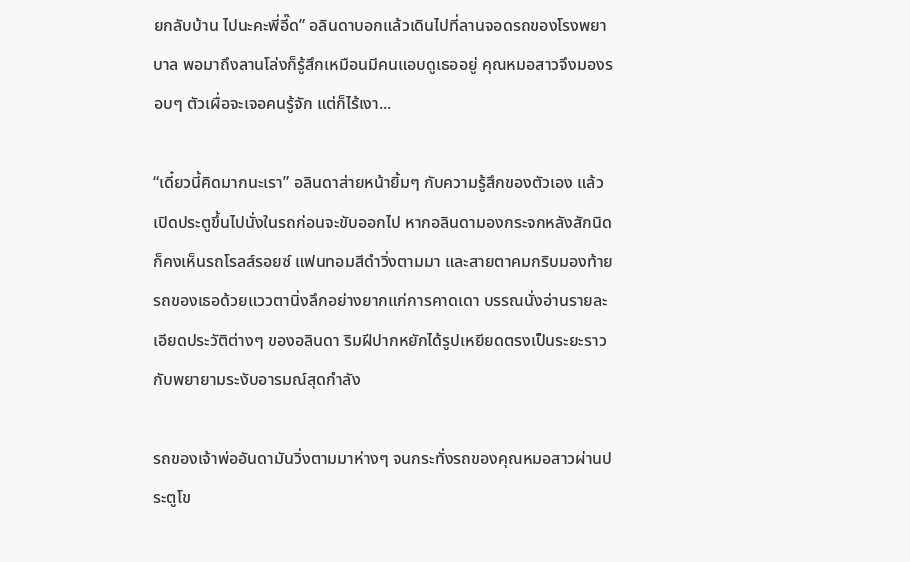ยกลับบ้าน ไปนะคะพี่อี๊ด” อลินดาบอกแล้วเดินไปที่ลานจอดรถของโรงพยาบาล พอมาถึงลานโล่งก็รู้สึกเหมือนมีคนแอบดูเธออยู่ คุณหมอสาวจึงมองรอบๆ ตัวเผื่อจะเจอคนรู้จัก แต่ก็ไร้เงา...

“เดี๋ยวนี้คิดมากนะเรา” อลินดาส่ายหน้ายิ้มๆ กับความรู้สึกของตัวเอง แล้วเปิดประตูขึ้นไปนั่งในรถก่อนจะขับออกไป หากอลินดามองกระจกหลังสักนิดก็คงเห็นรถโรลส์รอยซ์ แฟนทอมสีดำวิ่งตามมา และสายตาคมกริบมองท้ายรถของเธอด้วยแววตานิ่งลึกอย่างยากแก่การคาดเดา บรรณนั่งอ่านรายละเอียดประวัติต่างๆ ของอลินดา ริมฝีปากหยักได้รูปเหยียดตรงเป็นระยะราวกับพยายามระงับอารมณ์สุดกำลัง

รถของเจ้าพ่ออันดามันวิ่งตามมาห่างๆ จนกระทั่งรถของคุณหมอสาวผ่านประตูโข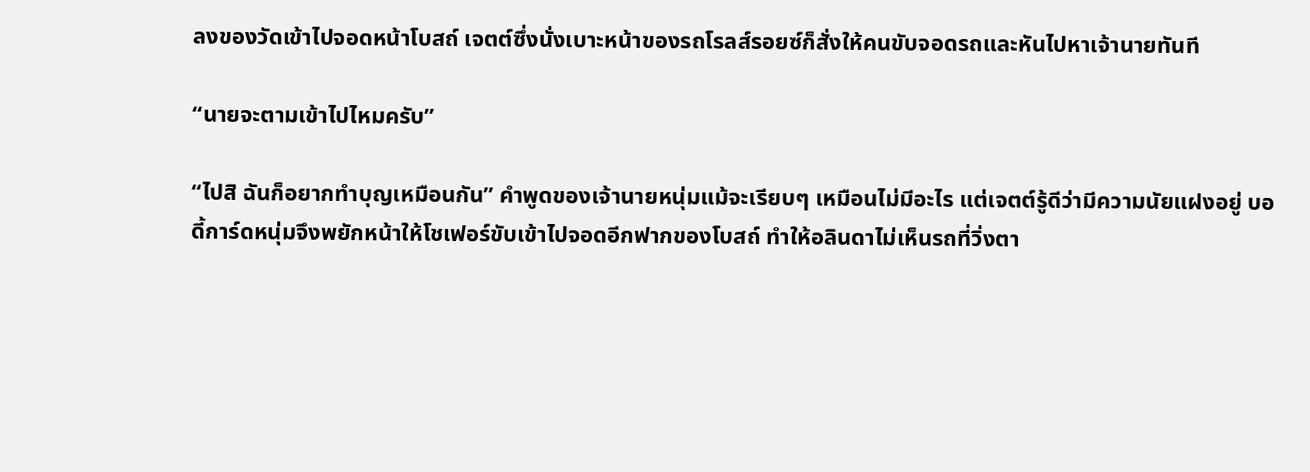ลงของวัดเข้าไปจอดหน้าโบสถ์ เจตต์ซึ่งนั่งเบาะหน้าของรถโรลส์รอยซ์ก็สั่งให้คนขับจอดรถและหันไปหาเจ้านายทันที

“นายจะตามเข้าไปไหมครับ”

“ไปสิ ฉันก็อยากทำบุญเหมือนกัน” คำพูดของเจ้านายหนุ่มแม้จะเรียบๆ เหมือนไม่มีอะไร แต่เจตต์รู้ดีว่ามีความนัยแฝงอยู่ บอดี้การ์ดหนุ่มจึงพยักหน้าให้โชเฟอร์ขับเข้าไปจอดอีกฟากของโบสถ์ ทำให้อลินดาไม่เห็นรถที่วิ่งตา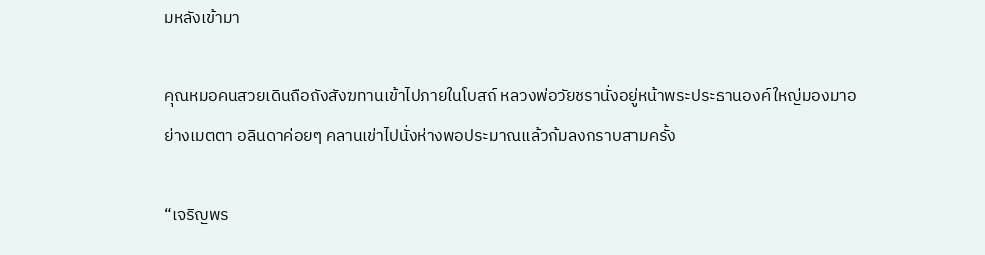มหลังเข้ามา

คุณหมอคนสวยเดินถือถังสังฆทานเข้าไปภายในโบสถ์ หลวงพ่อวัยชรานั่งอยู่หน้าพระประธานองค์ใหญ่มองมาอย่างเมตตา อลินดาค่อยๆ คลานเข่าไปนั่งห่างพอประมาณแล้วก้มลงกราบสามครั้ง

“เจริญพร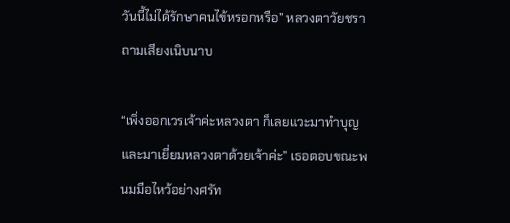วันนี้ไม่ได้รักษาคนไข้หรอกหรือ” หลวงตาวัยชราถามเสียงเนิบนาบ

“เพิ่งออกเวรเจ้าค่ะหลวงตา ก็เลยแวะมาทำบุญและมาเยี่ยมหลวงตาด้วยเจ้าค่ะ” เธอตอบขณะพนมมือไหว้อย่างศรัท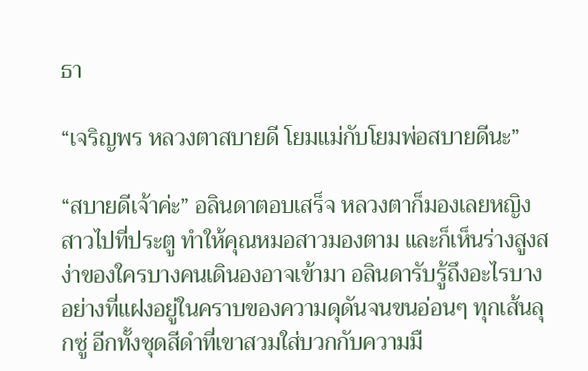ธา

“เจริญพร หลวงตาสบายดี โยมแม่กับโยมพ่อสบายดีนะ”

“สบายดีเจ้าค่ะ” อลินดาตอบเสร็จ หลวงตาก็มองเลยหญิงสาวไปที่ประตู ทำให้คุณหมอสาวมองตาม และก็เห็นร่างสูงสง่าของใครบางคนเดินองอาจเข้ามา อลินดารับรู้ถึงอะไรบางอย่างที่แฝงอยู่ในคราบของความดุดันจนขนอ่อนๆ ทุกเส้นลุกซู่ อีกทั้งชุดสีดำที่เขาสวมใส่บวกกับความมื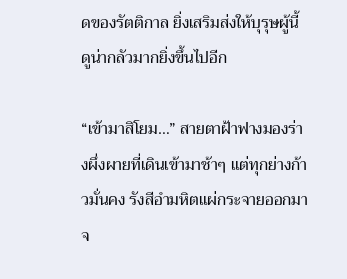ดของรัตติกาล ยิ่งเสริมส่งให้บุรุษผู้นี้ดูน่ากลัวมากยิ่งขึ้นไปอีก

“เข้ามาสิโยม…” สายตาฝ้าฟางมองร่างผึ่งผายที่เดินเข้ามาช้าๆ แต่ทุกย่างก้าวมั่นคง รังสีอำมหิตแผ่กระจายออกมาจ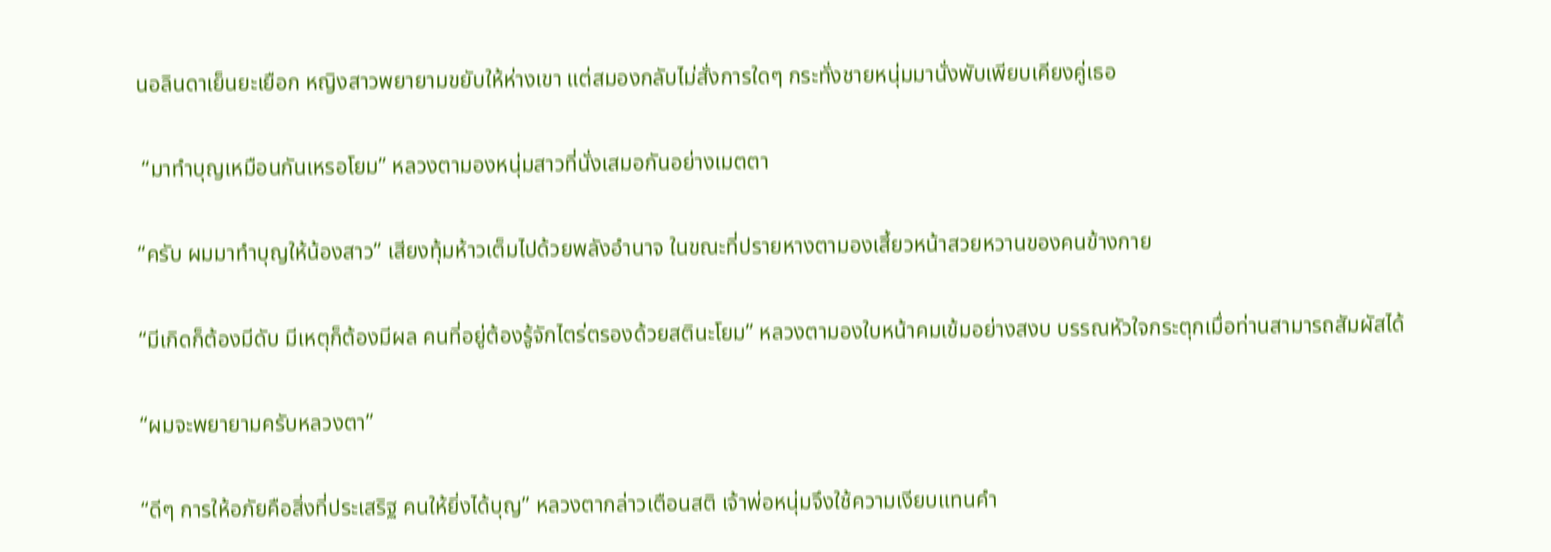นอลินดาเย็นยะเยือก หญิงสาวพยายามขยับให้ห่างเขา แต่สมองกลับไม่สั่งการใดๆ กระทั่งชายหนุ่มมานั่งพับเพียบเคียงคู่เธอ

 “มาทำบุญเหมือนกันเหรอโยม” หลวงตามองหนุ่มสาวที่นั่งเสมอกันอย่างเมตตา

“ครับ ผมมาทำบุญให้น้องสาว” เสียงทุ้มห้าวเต็มไปด้วยพลังอำนาจ ในขณะที่ปรายหางตามองเสี้ยวหน้าสวยหวานของคนข้างกาย

“มีเกิดก็ต้องมีดับ มีเหตุก็ต้องมีผล คนที่อยู่ต้องรู้จักไตร่ตรองด้วยสตินะโยม” หลวงตามองใบหน้าคมเข้มอย่างสงบ บรรณหัวใจกระตุกเมื่อท่านสามารถสัมผัสได้

“ผมจะพยายามครับหลวงตา”

“ดีๆ การให้อภัยคือสิ่งที่ประเสริฐ คนให้ยิ่งได้บุญ” หลวงตากล่าวเตือนสติ เจ้าพ่อหนุ่มจึงใช้ความเงียบแทนคำ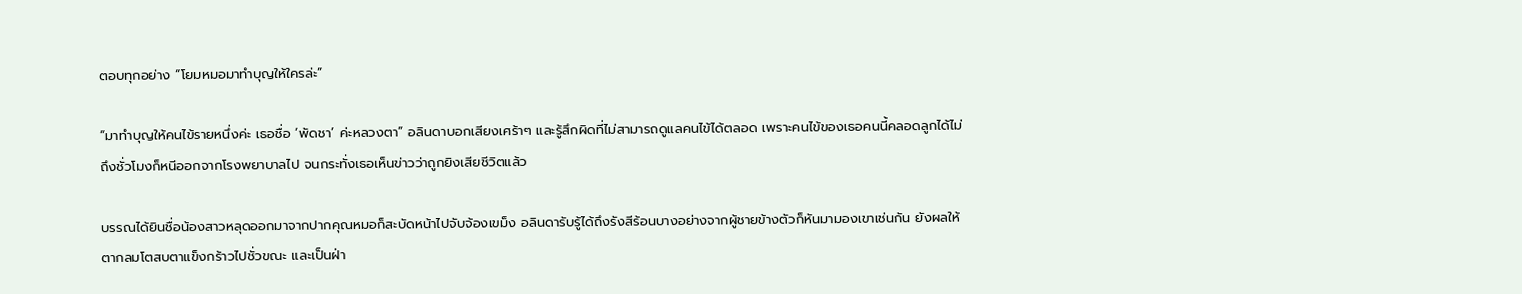ตอบทุกอย่าง “โยมหมอมาทำบุญให้ใครล่ะ”

“มาทำบุญให้คนไข้รายหนึ่งค่ะ เธอชื่อ ‘พัดชา’ ค่ะหลวงตา” อลินดาบอกเสียงเศร้าๆ และรู้สึกผิดที่ไม่สามารถดูแลคนไข้ได้ตลอด เพราะคนไข้ของเธอคนนี้คลอดลูกได้ไม่ถึงชั่วโมงก็หนีออกจากโรงพยาบาลไป จนกระทั่งเธอเห็นข่าวว่าถูกยิงเสียชีวิตแล้ว

บรรณได้ยินชื่อน้องสาวหลุดออกมาจากปากคุณหมอก็สะบัดหน้าไปจับจ้องเขม็ง อลินดารับรู้ได้ถึงรังสีร้อนบางอย่างจากผู้ชายข้างตัวก็หันมามองเขาเช่นกัน ยังผลให้ตากลมโตสบตาแข็งกร้าวไปชั่วขณะ และเป็นฝ่า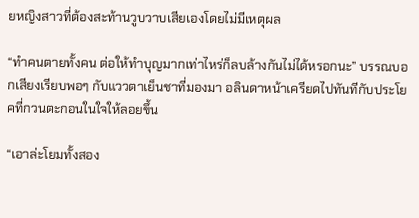ยหญิงสาวที่ต้องสะท้านวูบวาบเสียเองโดยไม่มีเหตุผล

“ทำคนตายทั้งคน ต่อให้ทำบุญมากเท่าไหร่ก็ลบล้างกันไม่ได้หรอกนะ” บรรณบอกเสียงเรียบพอๆ กับแววตาเย็นชาที่มองมา อลินดาหน้าเครียดไปทันทีกับประโยคที่กวนตะกอนในใจให้ลอยขึ้น

“เอาล่ะโยมทั้งสอง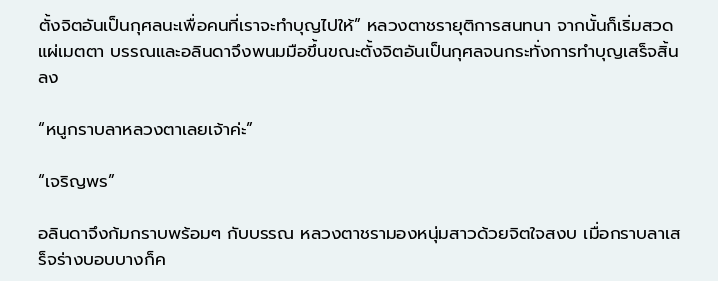ตั้งจิตอันเป็นกุศลนะเพื่อคนที่เราจะทำบุญไปให้” หลวงตาชรายุติการสนทนา จากนั้นก็เริ่มสวดแผ่เมตตา บรรณและอลินดาจึงพนมมือขึ้นขณะตั้งจิตอันเป็นกุศลจนกระทั่งการทำบุญเสร็จสิ้นลง

“หนูกราบลาหลวงตาเลยเจ้าค่ะ”

“เจริญพร”

อลินดาจึงก้มกราบพร้อมๆ กับบรรณ หลวงตาชรามองหนุ่มสาวด้วยจิตใจสงบ เมื่อกราบลาเสร็จร่างบอบบางก็ค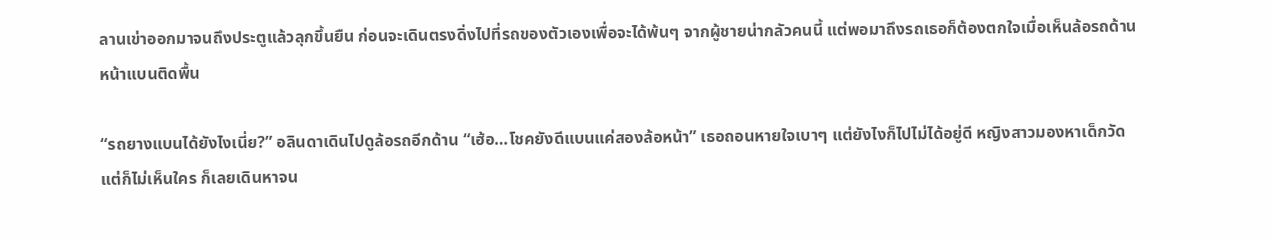ลานเข่าออกมาจนถึงประตูแล้วลุกขึ้นยืน ก่อนจะเดินตรงดิ่งไปที่รถของตัวเองเพื่อจะได้พ้นๆ จากผู้ชายน่ากลัวคนนี้ แต่พอมาถึงรถเธอก็ต้องตกใจเมื่อเห็นล้อรถด้านหน้าแบนติดพื้น

“รถยางแบนได้ยังไงเนี่ย?” อลินดาเดินไปดูล้อรถอีกด้าน “เฮ้อ…โชคยังดีแบนแค่สองล้อหน้า” เธอถอนหายใจเบาๆ แต่ยังไงก็ไปไม่ได้อยู่ดี หญิงสาวมองหาเด็กวัด แต่ก็ไม่เห็นใคร ก็เลยเดินหาจน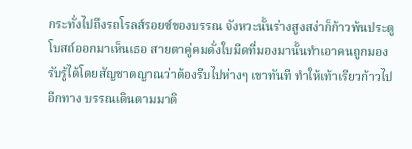กระทั่งไปถึงรถโรลส์รอยซ์ของบรรณ จังหวะนั้นร่างสูงสง่าก็ก้าวพ้นประตูโบสถ์ออกมาเห็นเธอ สายตาคู่คมดั่งใบมีดที่มองมานั้นทำเอาคนถูกมองรับรู้ได้โดยสัญชาตญาณว่าต้องรีบไปห่างๆ เขาทันที ทำให้เท้าเรียวก้าวไปอีกทาง บรรณเดินตามมาติ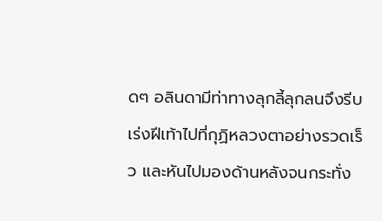ดๆ อลินดามีท่าทางลุกลี้ลุกลนจึงรีบเร่งฝีเท้าไปที่กุฏิหลวงตาอย่างรวดเร็ว และหันไปมองด้านหลังจนกระทั่ง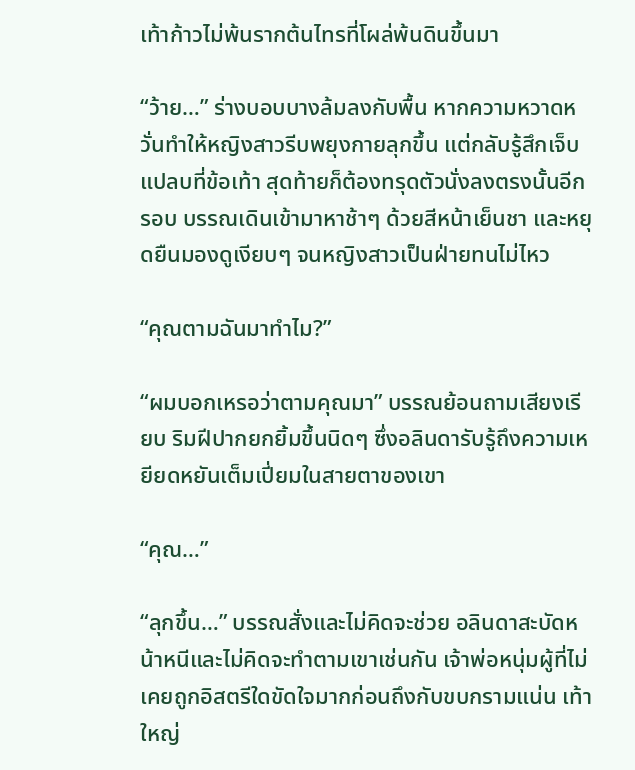เท้าก้าวไม่พ้นรากต้นไทรที่โผล่พ้นดินขึ้นมา

“ว้าย…” ร่างบอบบางล้มลงกับพื้น หากความหวาดหวั่นทำให้หญิงสาวรีบพยุงกายลุกขึ้น แต่กลับรู้สึกเจ็บแปลบที่ข้อเท้า สุดท้ายก็ต้องทรุดตัวนั่งลงตรงนั้นอีกรอบ บรรณเดินเข้ามาหาช้าๆ ด้วยสีหน้าเย็นชา และหยุดยืนมองดูเงียบๆ จนหญิงสาวเป็นฝ่ายทนไม่ไหว

“คุณตามฉันมาทำไม?”

“ผมบอกเหรอว่าตามคุณมา” บรรณย้อนถามเสียงเรียบ ริมฝีปากยกยิ้มขึ้นนิดๆ ซึ่งอลินดารับรู้ถึงความเหยียดหยันเต็มเปี่ยมในสายตาของเขา

“คุณ…”

“ลุกขึ้น…” บรรณสั่งและไม่คิดจะช่วย อลินดาสะบัดหน้าหนีและไม่คิดจะทำตามเขาเช่นกัน เจ้าพ่อหนุ่มผู้ที่ไม่เคยถูกอิสตรีใดขัดใจมากก่อนถึงกับขบกรามแน่น เท้าใหญ่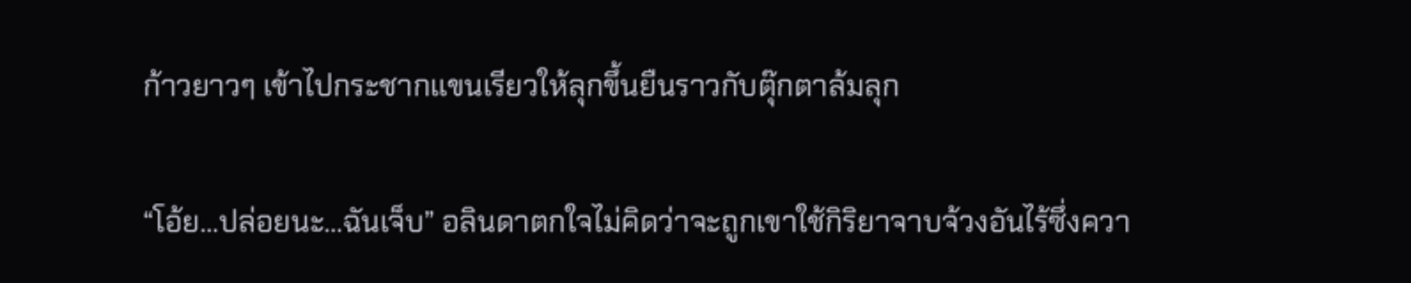ก้าวยาวๆ เข้าไปกระชากแขนเรียวให้ลุกขึ้นยืนราวกับตุ๊กตาล้มลุก

“โอ้ย…ปล่อยนะ…ฉันเจ็บ” อลินดาตกใจไม่คิดว่าจะถูกเขาใช้กิริยาจาบจ้วงอันไร้ซึ่งควา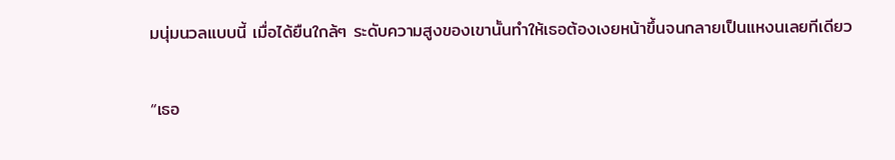มนุ่มนวลแบบนี้ เมื่อได้ยืนใกล้ๆ ระดับความสูงของเขานั้นทำให้เธอต้องเงยหน้าขึ้นจนกลายเป็นแหงนเลยทีเดียว

“เธอ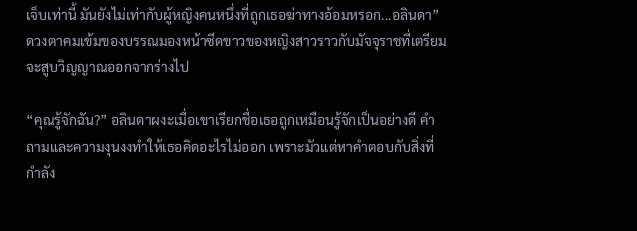เจ็บเท่านี้ มันยังไม่เท่ากับผู้หญิงคนหนึ่งที่ถูกเธอฆ่าทางอ้อมหรอก...อลินดา” ดวงตาคมเข้มของบรรณมองหน้าซีดขาวของหญิงสาวราวกับมัจจุราชที่เตรียมจะสูบวิญญาณออกจากร่างไป

“คุณรู้จักฉัน?” อลินดาผงะเมื่อเขาเรียกชื่อเธอถูกเหมือนรู้จักเป็นอย่างดี คำถามและความงุนงงทำให้เธอคิดอะไรไม่ออก เพราะมัวแต่หาคำตอบกับสิ่งที่กำลัง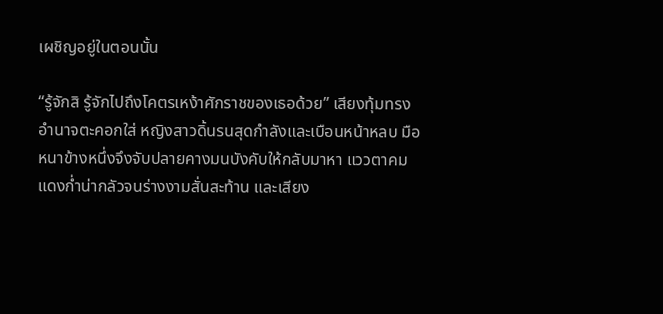เผชิญอยู่ในตอนนั้น

“รู้จักสิ รู้จักไปถึงโคตรเหง้าศักราชของเธอด้วย” เสียงทุ้มทรงอำนาจตะคอกใส่ หญิงสาวดิ้นรนสุดกำลังและเบือนหน้าหลบ มือหนาข้างหนึ่งจึงจับปลายคางมนบังคับให้กลับมาหา แววตาคมแดงก่ำน่ากลัวจนร่างงามสั่นสะท้าน และเสียง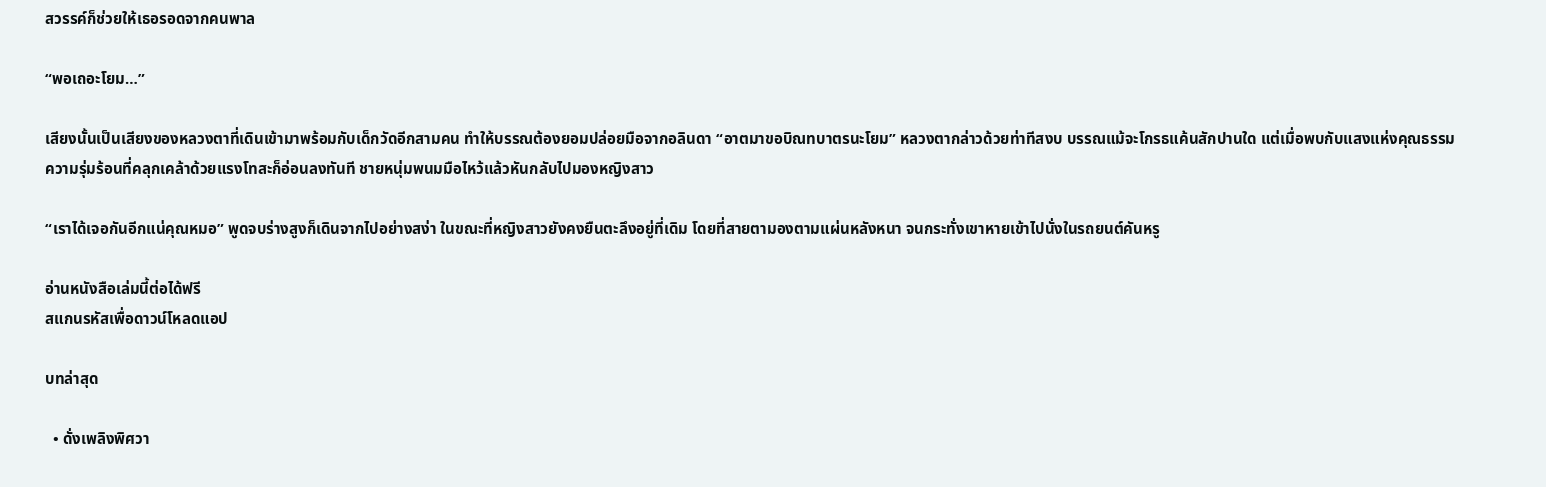สวรรค์ก็ช่วยให้เธอรอดจากคนพาล

“พอเถอะโยม…”

เสียงนั้นเป็นเสียงของหลวงตาที่เดินเข้ามาพร้อมกับเด็กวัดอีกสามคน ทำให้บรรณต้องยอมปล่อยมือจากอลินดา “อาตมาขอบิณทบาตรนะโยม” หลวงตากล่าวด้วยท่าทีสงบ บรรณแม้จะโกรธแค้นสักปานใด แต่เมื่อพบกับแสงแห่งคุณธรรม ความรุ่มร้อนที่คลุกเคล้าด้วยแรงโทสะก็อ่อนลงทันที ชายหนุ่มพนมมือไหว้แล้วหันกลับไปมองหญิงสาว

“เราได้เจอกันอีกแน่คุณหมอ” พูดจบร่างสูงก็เดินจากไปอย่างสง่า ในขณะที่หญิงสาวยังคงยืนตะลึงอยู่ที่เดิม โดยที่สายตามองตามแผ่นหลังหนา จนกระทั่งเขาหายเข้าไปนั่งในรถยนต์คันหรู

อ่านหนังสือเล่มนี้ต่อได้ฟรี
สแกนรหัสเพื่อดาวน์โหลดแอป

บทล่าสุด

  • ดั่งเพลิงพิศวา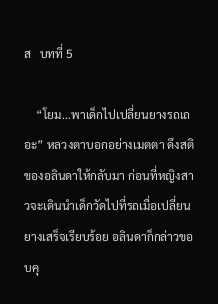ส   บทที่ 5

    “โยม…พาเด็กไปเปลี่ยนยางรถเถอะ” หลวงตาบอกอย่างเมตตา ดึงสติของอลินดาให้กลับมา ก่อนที่หญิงสาวจะเดินนำเด็กวัดไปที่รถเมื่อเปลี่ยนยางเสร็จเรียบร้อย อลินดาก็กล่าวขอบคุ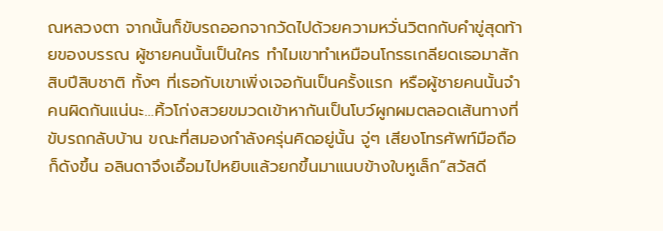ณหลวงตา จากนั้นก็ขับรถออกจากวัดไปด้วยความหวั่นวิตกกับคำขู่สุดท้ายของบรรณ ผู้ชายคนนั้นเป็นใคร ทำไมเขาทำเหมือนโกรธเกลียดเธอมาสักสิบปีสิบชาติ ทั้งๆ ที่เธอกับเขาเพิ่งเจอกันเป็นครั้งแรก หรือผู้ชายคนนั้นจำคนผิดกันแน่นะ…คิ้วโก่งสวยขมวดเข้าหากันเป็นโบว์ผูกผมตลอดเส้นทางที่ขับรถกลับบ้าน ขณะที่สมองกำลังครุ่นคิดอยู่นั้น จู่ๆ เสียงโทรศัพท์มือถือก็ดังขึ้น อลินดาจึงเอื้อมไปหยิบแล้วยกขึ้นมาแนบข้างใบหูเล็ก“สวัสดี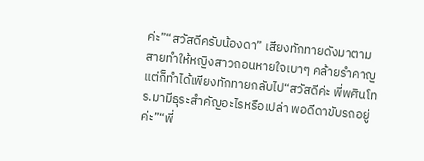ค่ะ”“สวัสดีครับน้องดา” เสียงทักทายดังมาตามสายทำให้หญิงสาวถอนหายใจเบาๆ คล้ายรำคาญ แต่ก็ทำได้เพียงทักทายกลับไป“สวัสดีค่ะ พี่พศินโทร.มามีธุระสำคัญอะไรหรือเปล่า พอดีดาขับรถอยู่ค่ะ”“พี่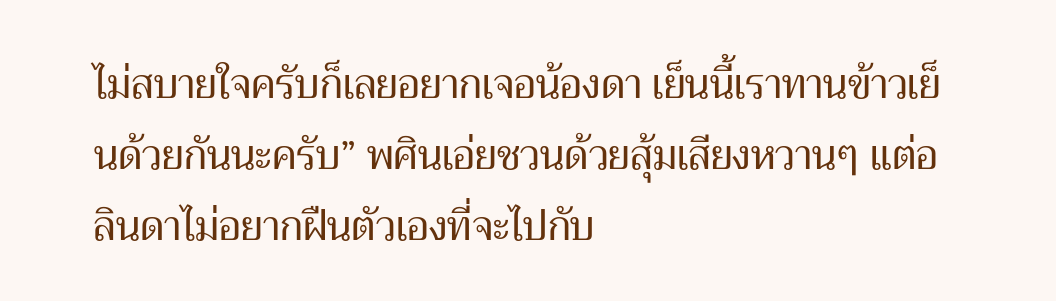ไม่สบายใจครับก็เลยอยากเจอน้องดา เย็นนี้เราทานข้าวเย็นด้วยกันนะครับ” พศินเอ่ยชวนด้วยสุ้มเสียงหวานๆ แต่อลินดาไม่อยากฝืนตัวเองที่จะไปกับ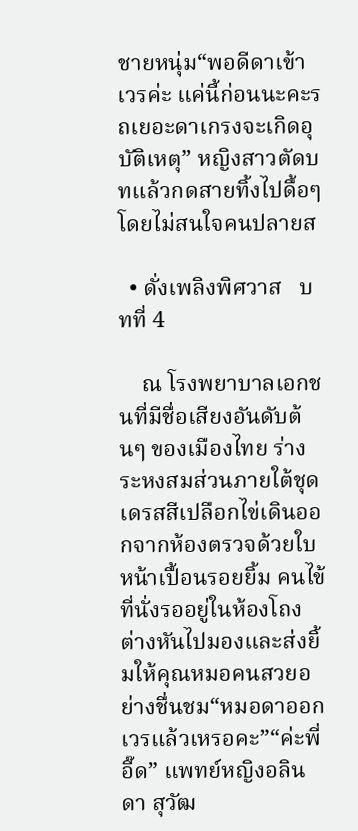ชายหนุ่ม“พอดีดาเข้าเวรค่ะ แค่นี้ก่อนนะคะรถเยอะดาเกรงจะเกิดอุบัติเหตุ” หญิงสาวตัดบทแล้วกดสายทิ้งไปดื้อๆ โดยไม่สนใจคนปลายส

  • ดั่งเพลิงพิศวาส   บทที่ 4

    ณ โรงพยาบาลเอกชนที่มีชื่อเสียงอันดับต้นๆ ของเมืองไทย ร่างระหงสมส่วนภายใต้ชุดเดรสสีเปลือกไข่เดินออกจากห้องตรวจด้วยใบหน้าเปื้อนรอยยิ้ม คนไข้ที่นั่งรออยู่ในห้องโถงต่างหันไปมองและส่งยิ้มให้คุณหมอคนสวยอย่างชื่นชม“หมอดาออกเวรแล้วเหรอคะ”“ค่ะพี่อี๊ด” แพทย์หญิงอลินดา สุวัฒ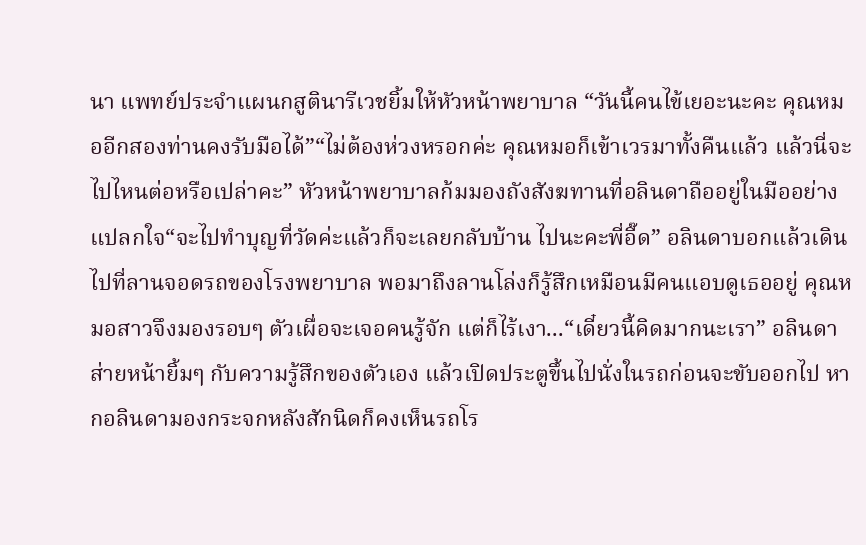นา แพทย์ประจำแผนกสูตินารีเวชยิ้มให้หัวหน้าพยาบาล “วันนี้คนไข้เยอะนะคะ คุณหมออีกสองท่านคงรับมือได้”“ไม่ต้องห่วงหรอกค่ะ คุณหมอก็เข้าเวรมาทั้งคืนแล้ว แล้วนี่จะไปไหนต่อหรือเปล่าคะ” หัวหน้าพยาบาลก้มมองถังสังฆทานที่อลินดาถืออยู่ในมืออย่างแปลกใจ“จะไปทำบุญที่วัดค่ะแล้วก็จะเลยกลับบ้าน ไปนะคะพี่อี๊ด” อลินดาบอกแล้วเดินไปที่ลานจอดรถของโรงพยาบาล พอมาถึงลานโล่งก็รู้สึกเหมือนมีคนแอบดูเธออยู่ คุณหมอสาวจึงมองรอบๆ ตัวเผื่อจะเจอคนรู้จัก แต่ก็ไร้เงา...“เดี๋ยวนี้คิดมากนะเรา” อลินดาส่ายหน้ายิ้มๆ กับความรู้สึกของตัวเอง แล้วเปิดประตูขึ้นไปนั่งในรถก่อนจะขับออกไป หากอลินดามองกระจกหลังสักนิดก็คงเห็นรถโร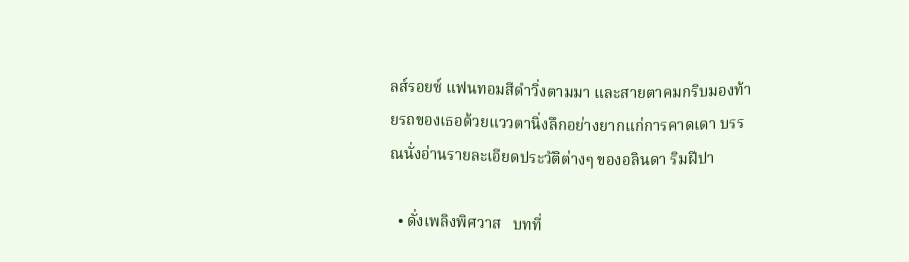ลส์รอยซ์ แฟนทอมสีดำวิ่งตามมา และสายตาคมกริบมองท้ายรถของเธอด้วยแววตานิ่งลึกอย่างยากแก่การคาดเดา บรรณนั่งอ่านรายละเอียดประวัติต่างๆ ของอลินดา ริมฝีปา

  • ดั่งเพลิงพิศวาส   บทที่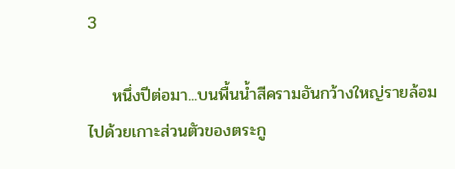3

    หนึ่งปีต่อมา...บนพื้นน้ำสีครามอันกว้างใหญ่รายล้อมไปด้วยเกาะส่วนตัวของตระกู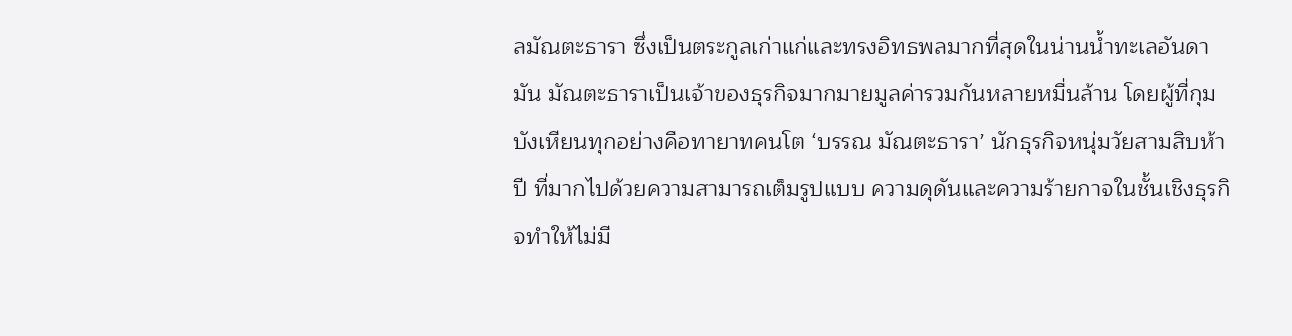ลมัณตะธารา ซึ่งเป็นตระกูลเก่าแก่และทรงอิทธพลมากที่สุดในน่านน้ำทะเลอันดามัน มัณตะธาราเป็นเจ้าของธุรกิจมากมายมูลค่ารวมกันหลายหมื่นล้าน โดยผู้ที่กุมบังเหียนทุกอย่างคือทายาทคนโต ‘บรรณ มัณตะธารา’ นักธุรกิจหนุ่มวัยสามสิบห้าปี ที่มากไปด้วยความสามารถเต็มรูปแบบ ความดุดันและความร้ายกาจในชั้นเชิงธุรกิจทำให้ไม่มี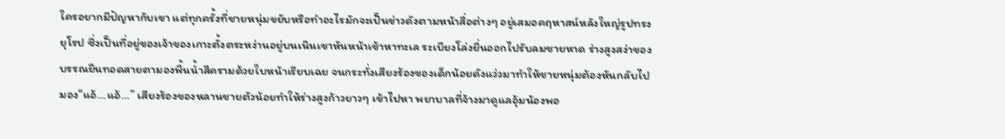ใครอยากมีปัญหากับเขา แต่ทุกครั้งที่ชายหนุ่มขยับหรือทำอะไรมักจะเป็นข่าวดังตามหน้าสื่อต่างๆ อยู่เสมอคฤหาสน์หลังใหญ่รูปทรงยุโรป ซึ่งเป็นที่อยู่ของเจ้าของเกาะตั้งตระหง่านอยู่บนเนินเขาหันหน้าเข้าหาทะเล ระเบียงโล่งยื่นออกไปรับลมชายหาด ร่างสูงสง่าของบรรณยืนทอดสายตามองพื้นน้ำสีครามด้วยใบหน้าเรียบเฉย จนกระทั่งเสียงร้องของเด็กน้อยดังแว่วมาทำให้ชายหนุ่มต้องหันกลับไปมอง“แอ้…แอ้…” เสียงร้องของหลานชายตัวน้อยทำให้ร่างสูงก้าวยาวๆ เข้าไปหา พยาบาลที่จ้างมาดูแลอุ้มน้องพอ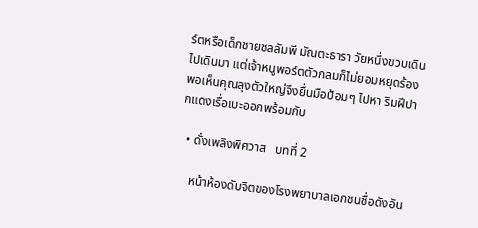ร์ตหรือเด็กชายชลลัมพี มัณตะธารา วัยหนึ่งขวบเดินไปเดินมา แต่เจ้าหนูพอร์ตตัวกลมก็ไม่ยอมหยุดร้อง พอเห็นคุณลุงตัวใหญ่จึงยื่นมือป้อมๆ ไปหา ริมฝีปากแดงเรื่อเบะออกพร้อมกับ

  • ดั่งเพลิงพิศวาส   บทที่ 2

    หน้าห้องดับจิตของโรงพยาบาลเอกชนชื่อดังอัน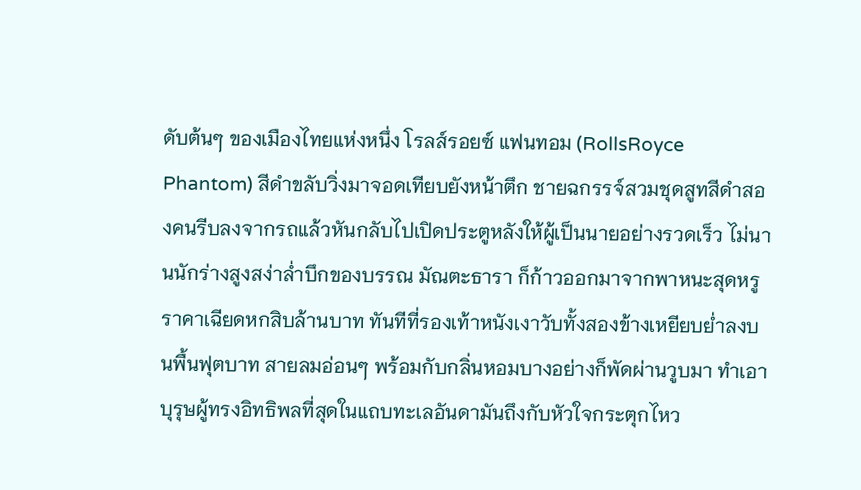ดับต้นๆ ของเมืองไทยแห่งหนึ่ง โรลส์รอยซ์ แฟนทอม (RollsRoyce Phantom) สีดำขลับวิ่งมาจอดเทียบยังหน้าตึก ชายฉกรรจ์สวมชุดสูทสีดำสองคนรีบลงจากรถแล้วหันกลับไปเปิดประตูหลังให้ผู้เป็นนายอย่างรวดเร็ว ไม่นานนักร่างสูงสง่าล่ำบึกของบรรณ มัณตะธารา ก็ก้าวออกมาจากพาหนะสุดหรูราคาเฉียดหกสิบล้านบาท ทันทีที่รองเท้าหนังเงาวับทั้งสองข้างเหยียบย่ำลงบนพื้นฟุตบาท สายลมอ่อนๆ พร้อมกับกลิ่นหอมบางอย่างก็พัดผ่านวูบมา ทำเอาบุรุษผู้ทรงอิทธิพลที่สุดในแถบทะเลอันดามันถึงกับหัวใจกระตุกไหว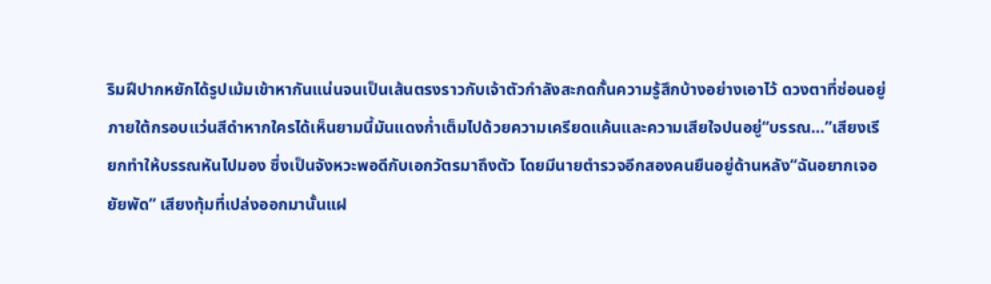ริมฝีปากหยักได้รูปเม้มเข้าหากันแน่นจนเป็นเส้นตรงราวกับเจ้าตัวกำลังสะกดกั้นความรู้สึกบ้างอย่างเอาไว้ ดวงตาที่ซ่อนอยู่ภายใต้กรอบแว่นสีดำหากใครได้เห็นยามนี้มันแดงก่ำเต็มไปด้วยความเครียดแค้นและความเสียใจปนอยู่“บรรณ…”เสียงเรียกทำให้บรรณหันไปมอง ซึ่งเป็นจังหวะพอดีกับเอกวัตรมาถึงตัว โดยมีนายตำรวจอีกสองคนยืนอยู่ด้านหลัง“ฉันอยากเจอยัยพัด” เสียงทุ้มที่เปล่งออกมานั้นแฝ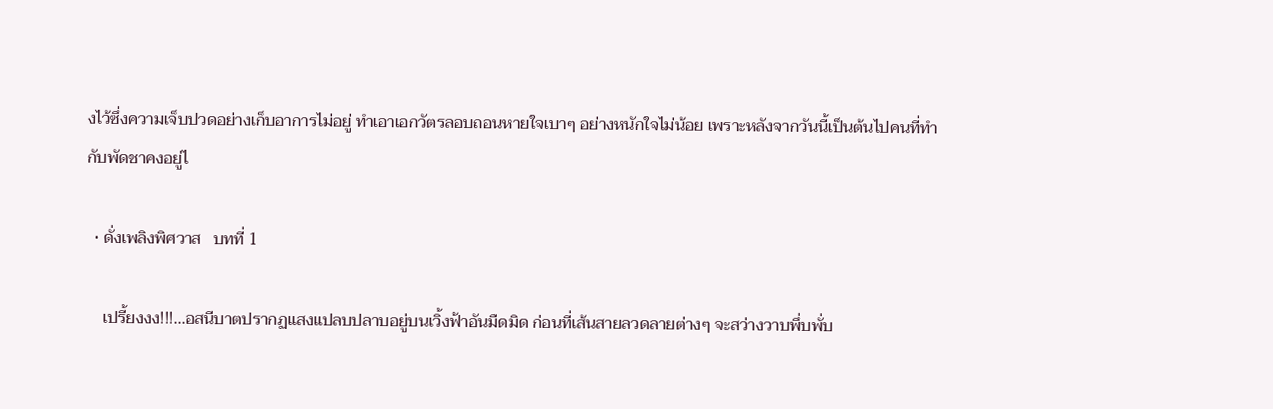งไว้ซึ่งความเจ็บปวดอย่างเก็บอาการไม่อยู่ ทำเอาเอกวัตรลอบถอนหายใจเบาๆ อย่างหนักใจไม่น้อย เพราะหลังจากวันนี้เป็นต้นไปคนที่ทำกับพัดชาคงอยู่ไ

  • ดั่งเพลิงพิศวาส   บทที่ 1

    เปรี้ยงงง!!!...อสนีบาตปรากฏแสงแปลบปลาบอยู่บนเวิ้งฟ้าอันมืดมิด ก่อนที่เส้นสายลวดลายต่างๆ จะสว่างวาบพึ่บพั่บ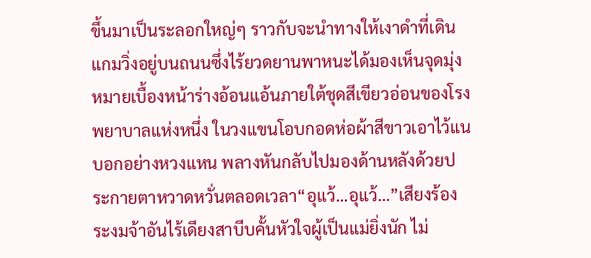ขึ้นมาเป็นระลอกใหญ่ๆ ราวกับจะนำทางให้เงาดำที่เดินแกมวิ่งอยู่บนถนนซึ่งไร้ยวดยานพาหนะได้มองเห็นจุดมุ่งหมายเบื้องหน้าร่างอ้อนแอ้นภายใต้ชุดสีเขียวอ่อนของโรงพยาบาลแห่งหนึ่ง ในวงแขนโอบกอดห่อผ้าสีขาวเอาไว้แนบอกอย่างหวงแหน พลางหันกลับไปมองด้านหลังด้วยประกายตาหวาดหวั่นตลอดเวลา“อุแว้...อุแว้…”เสียงร้องระงมจ้าอันไร้เดียงสาบีบคั้นหัวใจผู้เป็นแม่ยิ่งนัก ไม่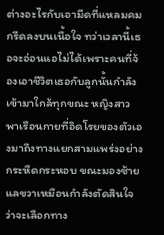ต่างอะไรกับเอามีดที่แหลมคมกรีดลงบนเนื้อใจ ทว่าเวลานี้เธอจะอ่อนแอไม่ได้เพราะคนที่จ้องเอาชีวิตเธอกับลูกนั้นกำลังเข้ามาใกล้ทุกขณะ หญิงสาวพาเรือนกายที่อิดโรยของตัวเองมาถึงทางแยกสามแพร่งอย่างกระหืดกระหอบ ขณะมองซ้ายแลขวาเหมือนกำลังตัดสินใจว่าจะเลือกทาง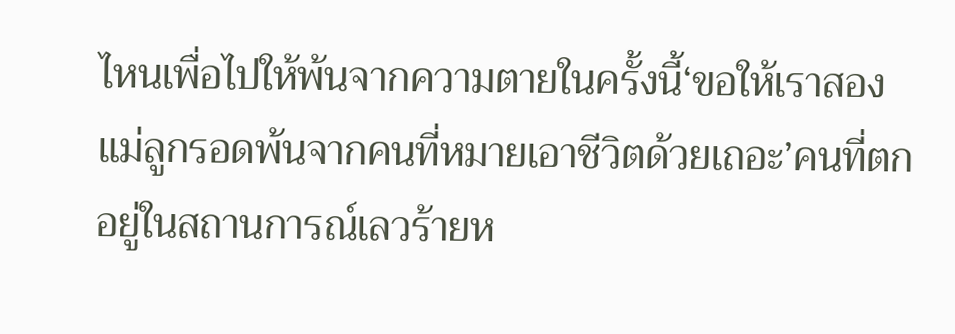ไหนเพื่อไปให้พ้นจากความตายในครั้งนี้‘ขอให้เราสองแม่ลูกรอดพ้นจากคนที่หมายเอาชีวิตด้วยเถอะ’คนที่ตกอยู่ในสถานการณ์เลวร้ายห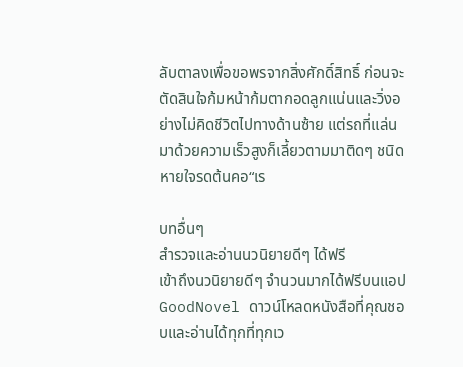ลับตาลงเพื่อขอพรจากสิ่งศักดิ์สิทธิ์ ก่อนจะตัดสินใจก้มหน้าก้มตากอดลูกแน่นและวิ่งอย่างไม่คิดชีวิตไปทางด้านซ้าย แต่รถที่แล่นมาด้วยความเร็วสูงก็เลี้ยวตามมาติดๆ ชนิดหายใจรดต้นคอ“เร

บทอื่นๆ
สำรวจและอ่านนวนิยายดีๆ ได้ฟรี
เข้าถึงนวนิยายดีๆ จำนวนมากได้ฟรีบนแอป GoodNovel ดาวน์โหลดหนังสือที่คุณชอบและอ่านได้ทุกที่ทุกเว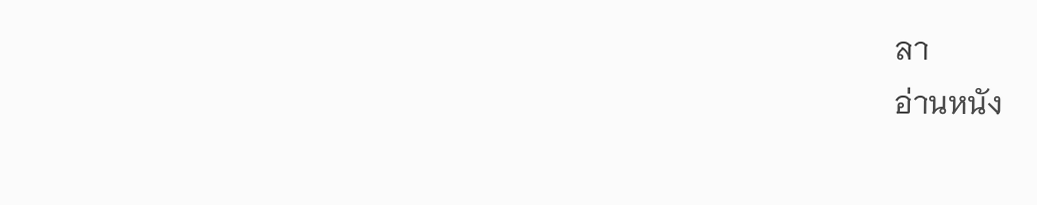ลา
อ่านหนัง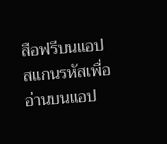สือฟรีบนแอป
สแกนรหัสเพื่ออ่านบนแอป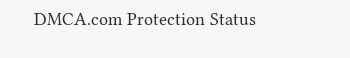DMCA.com Protection Status